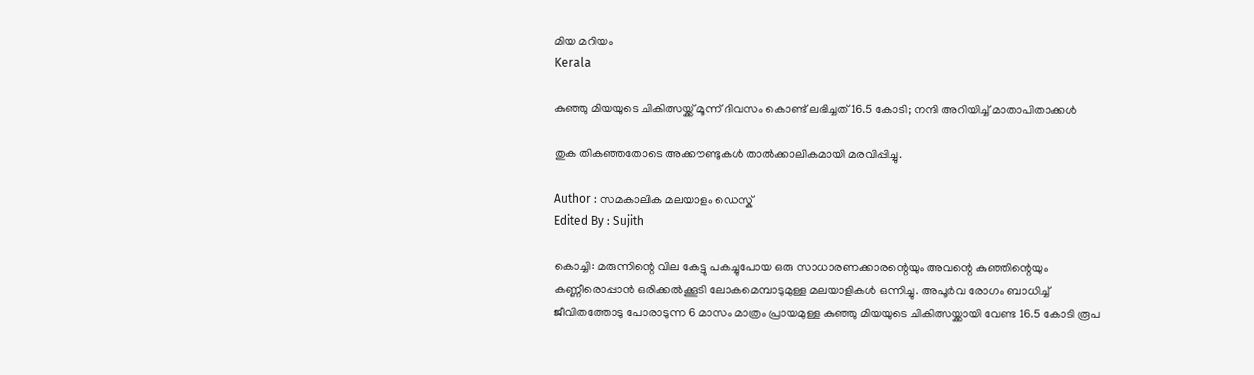മിയ മറിയം
Kerala

കുഞ്ഞു മിയയുടെ ചികിത്സയ്ക്ക് മൂന്ന് ദിവസം കൊണ്ട് ലഭിച്ചത് 16.5 കോടി; നന്ദി അറിയിച്ച് മാതാപിതാക്കള്‍

തുക തികഞ്ഞതോടെ അക്കൗണ്ടുകള്‍ താല്‍ക്കാലികമായി മരവിപ്പിച്ചു.

Author : സമകാലിക മലയാളം ഡെസ്ക്
Edited By : Sujith

കൊച്ചി: മരുന്നിന്റെ വില കേട്ടു പകച്ചുപോയ ഒരു സാധാരണക്കാരന്റെയും അവന്റെ കുഞ്ഞിന്റെയും കണ്ണീരൊപ്പാന്‍ ഒരിക്കല്‍ക്കൂടി ലോകമെമ്പാടുമുള്ള മലയാളികള്‍ ഒന്നിച്ചു. അപൂര്‍വ രോഗം ബാധിച്ച് ജീവിതത്തോടു പോരാടുന്ന 6 മാസം മാത്രം പ്രായമുള്ള കുഞ്ഞു മിയയുടെ ചികിത്സയ്ക്കായി വേണ്ട 16.5 കോടി രൂപ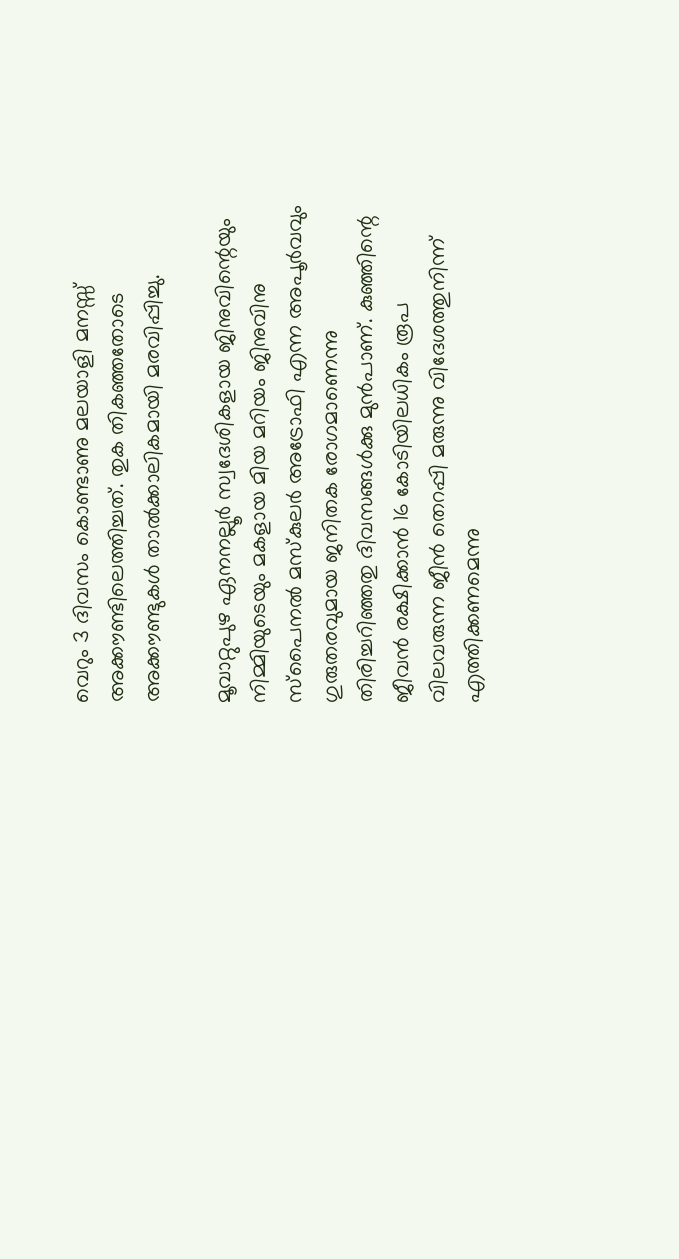വെറും 3 ദിവസം കൊണ്ടാണു മലയാളി മനസ്സ് അക്കൗണ്ടിലെത്തിച്ചത്. തുക തികഞ്ഞതോടെ അക്കൗണ്ടുകള്‍ താല്‍ക്കാലികമായി മരവിപ്പിച്ചു.

മൂവാറ്റുപുഴ ഏനനല്ലൂര്‍ സ്വദേശികളായ ജിനുവിന്റെയും നിമ്മിയുടെയും മകളായ മിയ മറിയം ജിനുവിനു സ്‌പൈനല്‍ മസ്‌കുലര്‍ അട്രോഫി എന്ന അപൂര്‍വവും ഗുരുതരവുമായ ജനിതക രോഗമാണെന്നു തിരിച്ചറിഞ്ഞതു ദിവസങ്ങള്‍ക്കു മുന്‍പാണ്. കുഞ്ഞിന്റെ ജീവന്‍ രക്ഷിക്കാന്‍ 16 കോടിയിലധികം രൂപ വിലവരുന്ന ജീന്‍ തെറപ്പി മരുന്നു വിദേശത്തുനിന്ന് എത്തിക്കണമെന്നു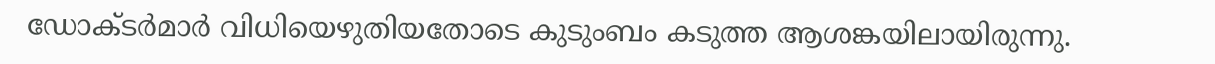ഡോക്ടര്‍മാര്‍ വിധിയെഴുതിയതോടെ കുടുംബം കടുത്ത ആശങ്കയിലായിരുന്നു.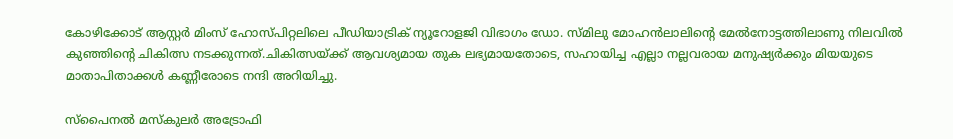കോഴിക്കോട് ആസ്റ്റര്‍ മിംസ് ഹോസ്പിറ്റലിലെ പീഡിയാട്രിക് ന്യൂറോളജി വിഭാഗം ഡോ. സ്മിലു മോഹന്‍ലാലിന്റെ മേല്‍നോട്ടത്തിലാണു നിലവില്‍ കുഞ്ഞിന്റെ ചികിത്സ നടക്കുന്നത്.ചികിത്സയ്ക്ക് ആവശ്യമായ തുക ലഭ്യമായതോടെ, സഹായിച്ച എല്ലാ നല്ലവരായ മനുഷ്യര്‍ക്കും മിയയുടെ മാതാപിതാക്കള്‍ കണ്ണീരോടെ നന്ദി അറിയിച്ചു.

സ്പൈനല്‍ മസ്‌കുലര്‍ അട്രോഫി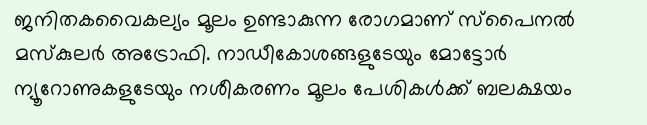ജനിതകവൈകല്യം മൂലം ഉണ്ടാകുന്ന രോഗമാണ് സ്പൈനല്‍ മസ്‌കുലര്‍ അട്രോഫി. നാഡീകോശങ്ങളുടേയും മോട്ടോര്‍ ന്യൂറോണുകളുടേയും നശീകരണം മൂലം പേശികള്‍ക്ക് ബലക്ഷയം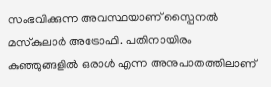സംഭവിക്കുന്ന അവസ്ഥയാണ് സ്പൈനല്‍ മസ്‌കുലാര്‍ അട്രോഫി. പതിനായിരം കുഞ്ഞുങ്ങളില്‍ ഒരാള്‍ എന്ന അനുപാതത്തിലാണ്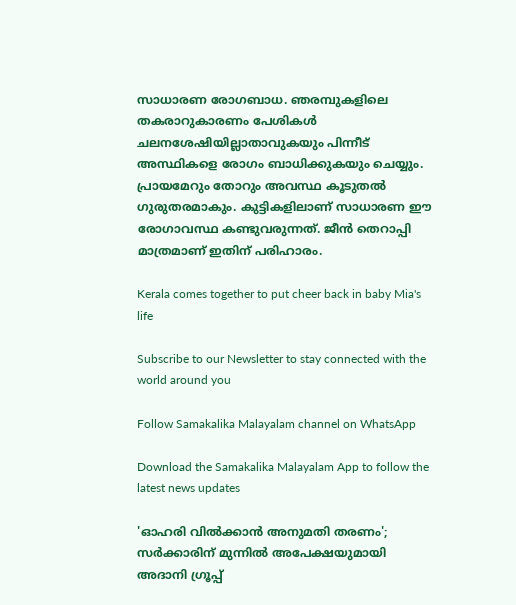സാധാരണ രോഗബാധ. ഞരമ്പുകളിലെ തകരാറുകാരണം പേശികള്‍ ചലനശേഷിയില്ലാതാവുകയും പിന്നീട് അസ്ഥികളെ രോഗം ബാധിക്കുകയും ചെയ്യും. പ്രായമേറും തോറും അവസ്ഥ കൂടുതല്‍ ഗുരുതരമാകും. കുട്ടികളിലാണ് സാധാരണ ഈ രോഗാവസ്ഥ കണ്ടുവരുന്നത്. ജീന്‍ തെറാപ്പി മാത്രമാണ് ഇതിന് പരിഹാരം.

Kerala comes together to put cheer back in baby Mia's life

Subscribe to our Newsletter to stay connected with the world around you

Follow Samakalika Malayalam channel on WhatsApp

Download the Samakalika Malayalam App to follow the latest news updates

'ഓഹരി വിൽക്കാൻ അനുമതി തരണം'; സർക്കാരിന് മുന്നിൽ അപേക്ഷയുമായി അദാനി ഗ്രൂപ്പ്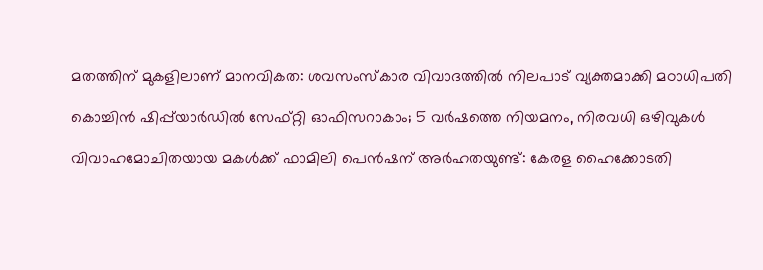മതത്തിന് മുകളിലാണ് മാനവികത: ശവസംസ്‌കാര വിവാദത്തിൽ നിലപാട് വ്യക്തമാക്കി മഠാധിപതി

കൊച്ചിൻ ഷിപ്പ്‌യാർഡിൽ സേഫ്റ്റി ഓഫിസറാകാം; 5 വർഷത്തെ നിയമനം, നിരവധി ഒഴിവുകൾ

വിവാഹമോചിതയായ മകൾക്ക് ഫാമിലി പെൻഷന് അർഹതയുണ്ട്: കേരള ഹൈക്കോടതി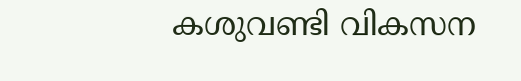കശുവണ്ടി വികസന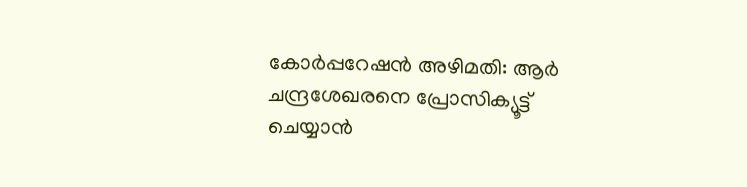കോര്‍പ്പറേഷന്‍ അഴിമതി: ആര്‍ ചന്ദ്രശേഖരനെ പ്രോസിക്യൂട്ട് ചെയ്യാന്‍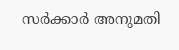സര്‍ക്കാര്‍ അനുമതി